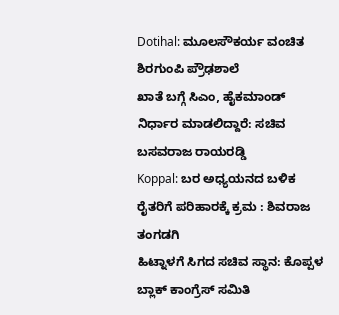Dotihal: ಮೂಲಸೌಕರ್ಯ ವಂಚಿತ ಶಿರಗುಂಪಿ ಪ್ರೌಢಶಾಲೆ
ಖಾತೆ ಬಗ್ಗೆ ಸಿಎಂ, ಹೈಕಮಾಂಡ್ ನಿರ್ಧಾರ ಮಾಡಲಿದ್ದಾರೆ: ಸಚಿವ ಬಸವರಾಜ ರಾಯರಡ್ಡಿ
Koppal: ಬರ ಅಧ್ಯಯನದ ಬಳಿಕ ರೈತರಿಗೆ ಪರಿಹಾರಕ್ಕೆ ಕ್ರಮ : ಶಿವರಾಜ ತಂಗಡಗಿ
ಹಿಟ್ನಾಳಗೆ ಸಿಗದ ಸಚಿವ ಸ್ಥಾನ: ಕೊಪ್ಪಳ ಬ್ಲಾಕ್ ಕಾಂಗ್ರೆಸ್ ಸಮಿತಿ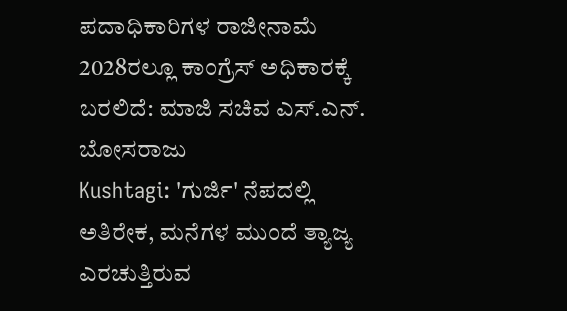ಪದಾಧಿಕಾರಿಗಳ ರಾಜೀನಾಮೆ
2028ರಲ್ಲೂ ಕಾಂಗ್ರೆಸ್ ಅಧಿಕಾರಕ್ಕೆ ಬರಲಿದೆ: ಮಾಜಿ ಸಚಿವ ಎಸ್.ಎನ್. ಬೋಸರಾಜು
Kushtagi: 'ಗುರ್ಜಿ' ನೆಪದಲ್ಲಿ ಅತಿರೇಕ, ಮನೆಗಳ ಮುಂದೆ ತ್ಯಾಜ್ಯ ಎರಚುತ್ತಿರುವ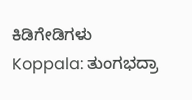ಕಿಡಿಗೇಡಿಗಳು
Koppala: ತುಂಗಭದ್ರಾ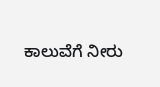ಕಾಲುವೆಗೆ ನೀರು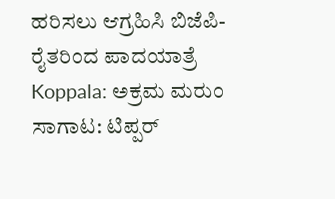ಹರಿಸಲು ಆಗ್ರಹಿಸಿ ಬಿಜೆಪಿ-ರೈತರಿಂದ ಪಾದಯಾತ್ರೆ
Koppala: ಅಕ್ರಮ ಮರುಂ ಸಾಗಾಟ: ಟಿಪ್ಪರ್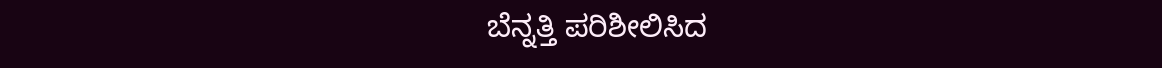ಬೆನ್ನತ್ತಿ ಪರಿಶೀಲಿಸಿದ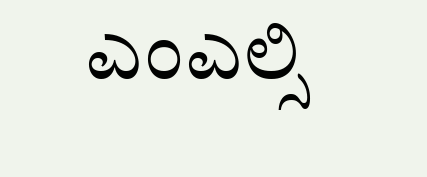ಎಂಎಲ್ಸಿ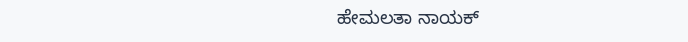ಹೇಮಲತಾ ನಾಯಕ್